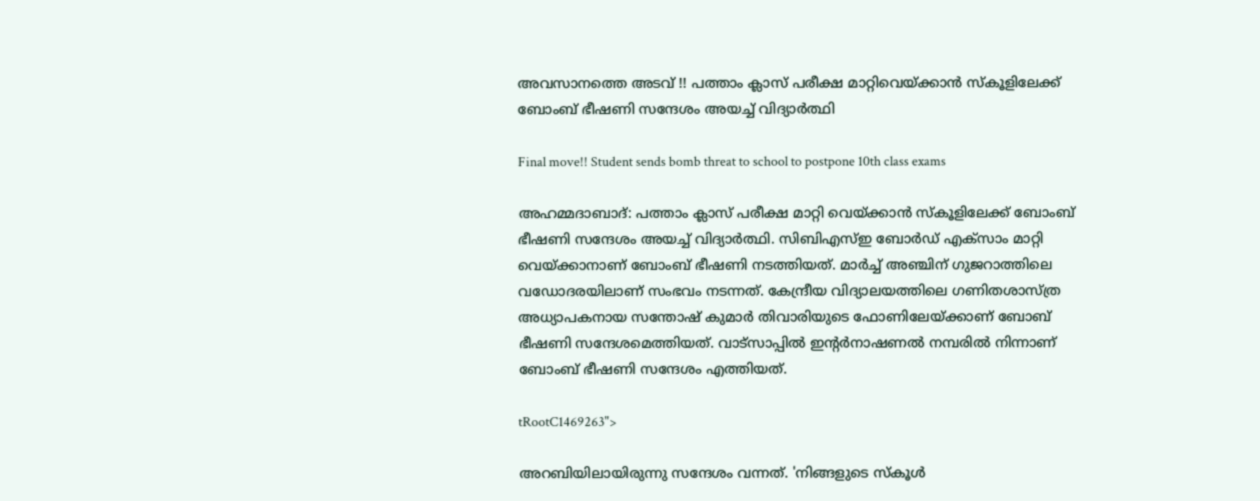അവസാനത്തെ അടവ് !! പത്താം ക്ലാസ് പരീക്ഷ മാറ്റിവെയ്ക്കാൻ സ്കൂളിലേക്ക് ബോംബ് ഭീഷണി സന്ദേശം അയച്ച് വിദ്യാർത്ഥി

Final move!! Student sends bomb threat to school to postpone 10th class exams

അഹമ്മദാബാദ്: പത്താം ക്ലാസ് പരീക്ഷ മാറ്റി വെയ്ക്കാൻ സ്കൂളിലേക്ക് ബോംബ് ഭീഷണി സന്ദേശം അയച്ച് വിദ്യാർത്ഥി. സിബിഎസ്ഇ ബോർ‍ഡ് എക്സാം മാറ്റി വെയ്ക്കാനാണ് ബോംബ് ഭീഷണി നടത്തിയത്. മാർച്ച് അഞ്ചിന് ഗുജറാത്തിലെ വഡോദരയിലാണ് സംഭവം നടന്നത്. കേന്ദ്രീയ വിദ്യാലയത്തിലെ ഗണിതശാസ്ത്ര അധ്യാപകനായ സന്തോഷ് കുമാർ തിവാരിയുടെ ഫോണിലേയ്ക്കാണ് ബോബ് ഭീഷണി സന്ദേശമെത്തിയത്. വാട്സാപ്പിൽ ഇന്റർനാഷണൽ നമ്പരിൽ നിന്നാണ് ബോംബ് ഭീഷണി സന്ദേശം എത്തിയത്.

tRootC1469263">

അറബിയിലായിരുന്നു സന്ദേശം വന്നത്. 'നിങ്ങളുടെ സ്കൂൾ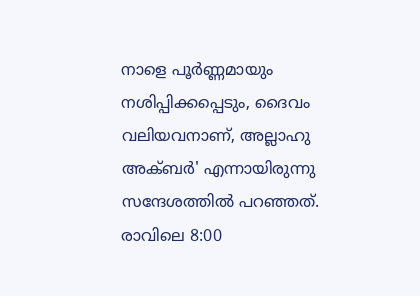നാളെ പൂർണ്ണമായും നശിപ്പിക്കപ്പെടും, ദൈവം വലിയവനാണ്, അല്ലാഹു അക്ബർ' എന്നായിരുന്നു സന്ദേശത്തിൽ പറഞ്ഞത്. രാവിലെ 8:00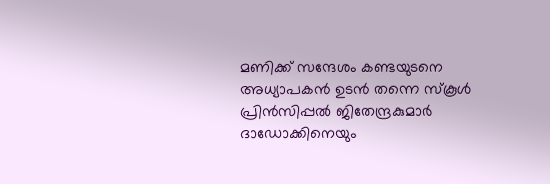മണിക്ക് സന്ദേശം കണ്ടയുടനെ അധ്യാപകൻ ഉടൻ തന്നെ സ്കൂൾ പ്രിൻസിപ്പൽ ജിതേന്ദ്രകുമാർ ദാഡോക്കിനെയും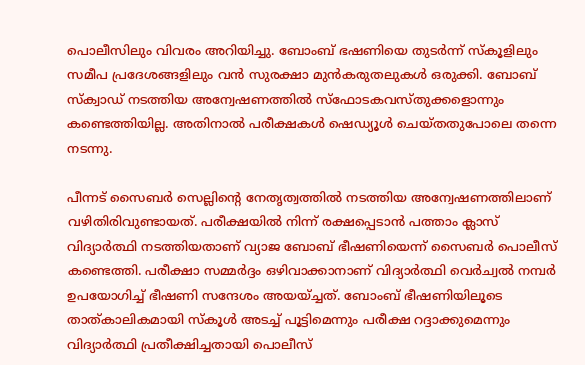പൊലീസിലും വിവരം അറിയിച്ചു. ബോംബ് ഭഷണിയെ തുടർന്ന് സ്കൂളിലും സമീപ പ്രദേശങ്ങളിലും വൻ സുരക്ഷാ മുൻകരുതലുകൾ ഒരുക്കി. ബോബ് സ്‌ക്വാഡ് നടത്തിയ അന്വേഷണത്തിൽ സ്‌ഫോടകവസ്തുക്കളൊന്നും കണ്ടെത്തിയില്ല. അതിനാൽ പരീക്ഷകൾ ഷെഡ്യൂൾ ചെയ്തതുപോലെ തന്നെ നടന്നു.

പീന്നട് സൈബർ സെല്ലിൻ്റെ നേതൃത്വത്തിൽ നടത്തിയ അന്വേഷണത്തിലാണ് വഴിതിരിവുണ്ടായത്. പരീക്ഷയിൽ നിന്ന് രക്ഷപ്പെടാൻ പത്താം ക്ലാസ് വിദ്യാർത്ഥി നടത്തിയതാണ് വ്യാജ ബോബ് ഭീഷണിയെന്ന് സൈബർ പൊലീസ് കണ്ടെത്തി. പരീക്ഷാ സമ്മർദ്ദം ഒഴിവാക്കാനാണ് വിദ്യാർത്ഥി വെർച്വൽ നമ്പർ ഉപയോഗിച്ച് ഭീഷണി സന്ദേശം അയയ്ച്ചത്. ബോംബ് ഭീഷണിയിലൂടെ താത്കാലികമായി സ്കൂൾ അടച്ച് പൂട്ടിമെന്നും പരീക്ഷ റദ്ദാക്കുമെന്നും വിദ്യാർത്ഥി പ്രതീക്ഷിച്ചതായി പൊലീസ്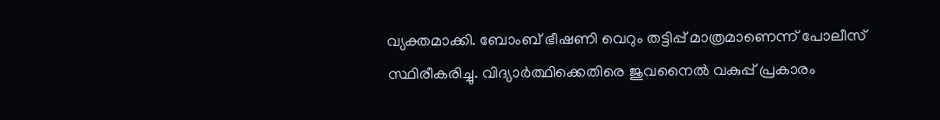വ്യക്തമാക്കി. ബോംബ് ഭീഷണി വെറും തട്ടിപ്പ് മാത്രമാണെന്ന് പോലീസ് സ്ഥിരീകരിച്ചു. വിദ്യാർത്ഥിക്കെതിരെ ജുവനൈൽ വകുപ്പ് പ്രകാരം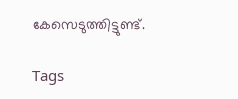കേസെടുത്തിട്ടുണ്ട്.

Tags